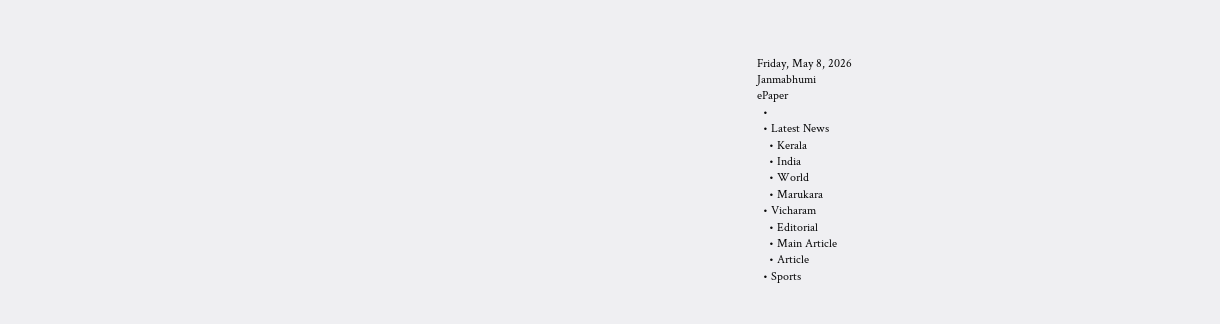Friday, May 8, 2026
Janmabhumi
ePaper
  •
  • Latest News
    • Kerala
    • India
    • World
    • Marukara
  • Vicharam
    • Editorial
    • Main Article
    • Article
  • Sports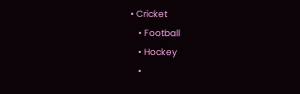• Cricket
    • Football
    • Hockey
    •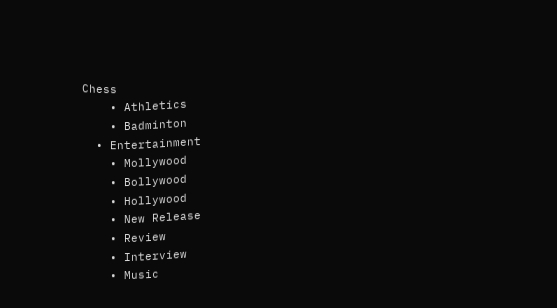Chess
    • Athletics
    • Badminton
  • Entertainment
    • Mollywood
    • Bollywood
    • Hollywood
    • New Release
    • Review
    • Interview
    • Music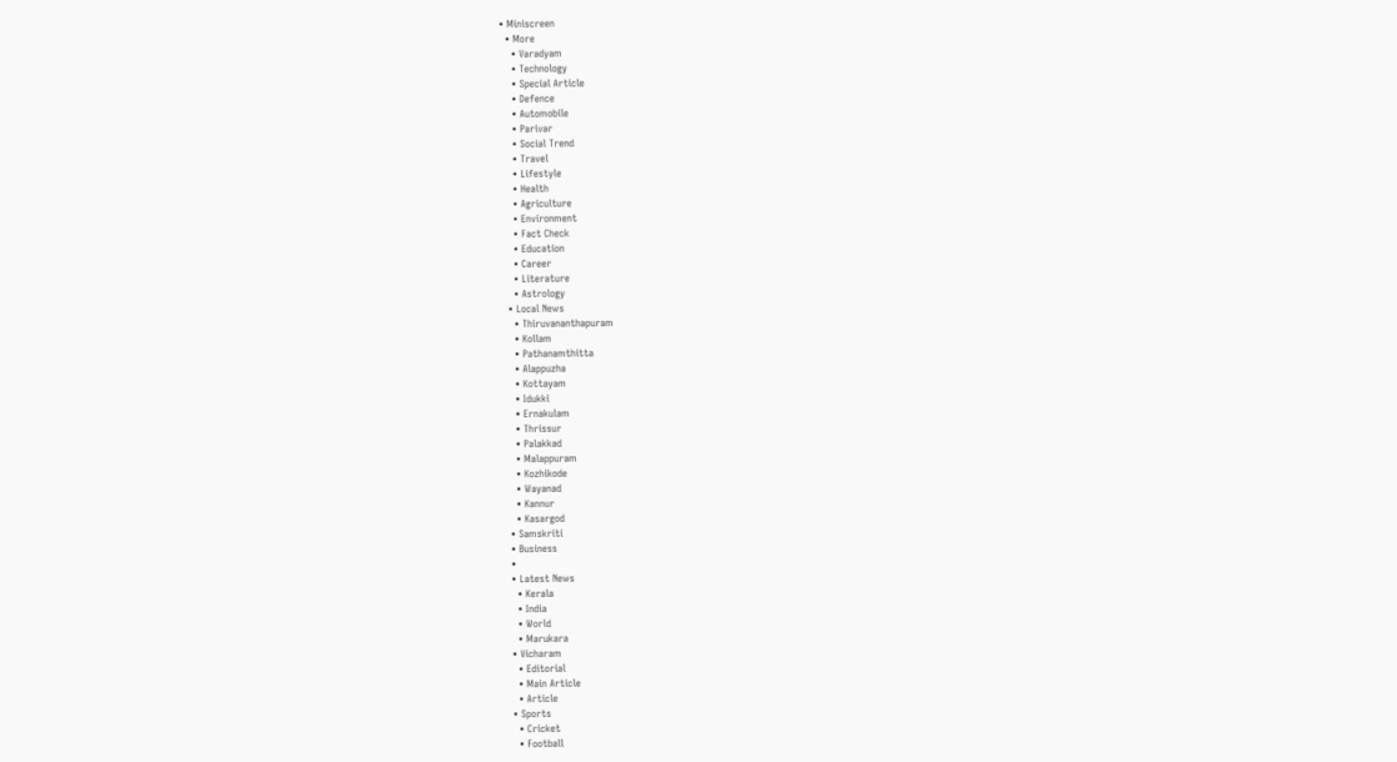• Miniscreen
  • More
    • Varadyam
    • Technology
    • Special Article
    • Defence
    • Automobile
    • Parivar
    • Social Trend
    • Travel
    • Lifestyle
    • Health
    • Agriculture
    • Environment
    • Fact Check
    • Education
    • Career
    • Literature
    • Astrology
  • Local News
    • Thiruvananthapuram
    • Kollam
    • Pathanamthitta
    • Alappuzha
    • Kottayam
    • Idukki
    • Ernakulam
    • Thrissur
    • Palakkad
    • Malappuram
    • Kozhikode
    • Wayanad
    • Kannur
    • Kasargod
  • Samskriti
  • Business
  •
  • Latest News
    • Kerala
    • India
    • World
    • Marukara
  • Vicharam
    • Editorial
    • Main Article
    • Article
  • Sports
    • Cricket
    • Football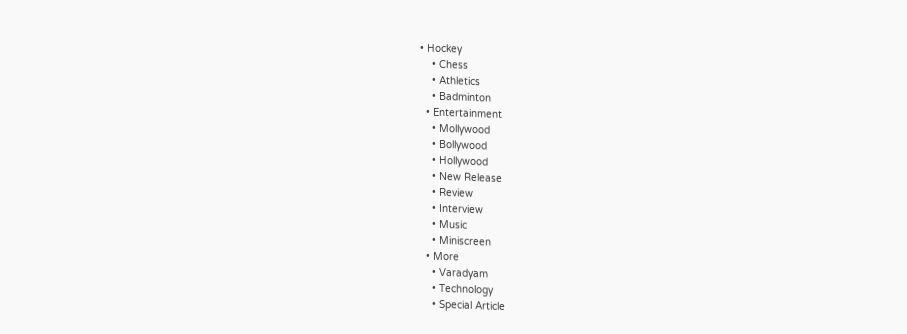• Hockey
    • Chess
    • Athletics
    • Badminton
  • Entertainment
    • Mollywood
    • Bollywood
    • Hollywood
    • New Release
    • Review
    • Interview
    • Music
    • Miniscreen
  • More
    • Varadyam
    • Technology
    • Special Article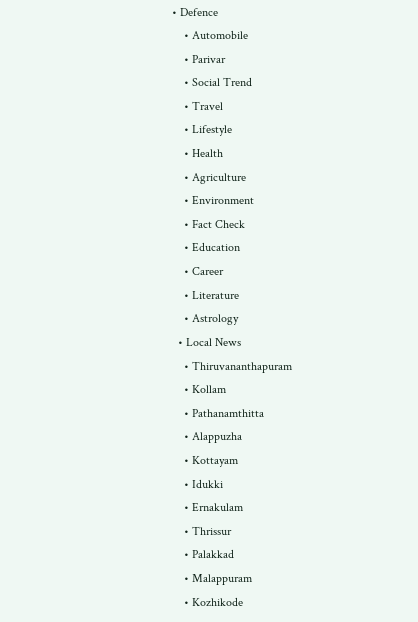• Defence
    • Automobile
    • Parivar
    • Social Trend
    • Travel
    • Lifestyle
    • Health
    • Agriculture
    • Environment
    • Fact Check
    • Education
    • Career
    • Literature
    • Astrology
  • Local News
    • Thiruvananthapuram
    • Kollam
    • Pathanamthitta
    • Alappuzha
    • Kottayam
    • Idukki
    • Ernakulam
    • Thrissur
    • Palakkad
    • Malappuram
    • Kozhikode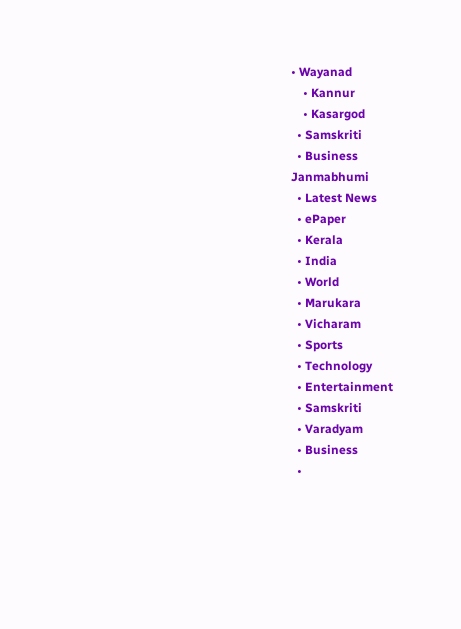• Wayanad
    • Kannur
    • Kasargod
  • Samskriti
  • Business
Janmabhumi
  • Latest News
  • ePaper
  • Kerala
  • India
  • World
  • Marukara
  • Vicharam
  • Sports
  • Technology
  • Entertainment
  • Samskriti
  • Varadyam
  • Business
  •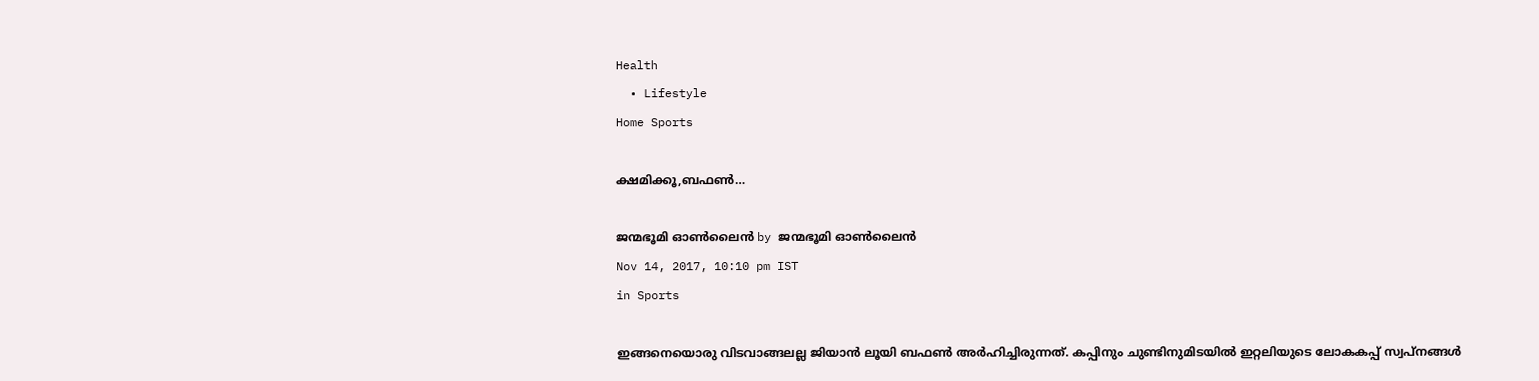Health
  • Lifestyle
Home Sports

ക്ഷമിക്കൂ,ബഫണ്‍…

ജന്മഭൂമി ഓണ്‍ലൈന്‍ by ജന്മഭൂമി ഓണ്‍ലൈന്‍
Nov 14, 2017, 10:10 pm IST
in Sports

ഇങ്ങനെയൊരു വിടവാങ്ങലല്ല ജിയാന്‍ ലൂയി ബഫണ്‍ അര്‍ഹിച്ചിരുന്നത്. കപ്പിനും ചുണ്ടിനുമിടയില്‍ ഇറ്റലിയുടെ ലോകകപ്പ് സ്വപ്നങ്ങള്‍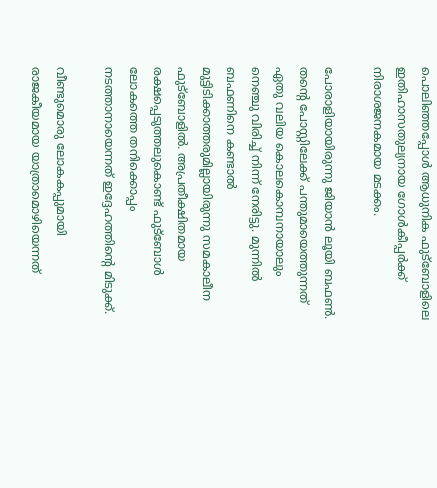പൊലിഞ്ഞപ്പോള്‍ ആധുനിക ഫുട്‌ബോളിലെ ഇതിഹാസതുല്യനായ ഗോള്‍കീപ്പര്‍ക്ക് നിരാശജനകമായ മടക്കം.

പോരാളിയായിരുന്നു ജിയാന്‍ ലൂയി ബഫണ്‍. തന്റെ പോസ്റ്റിലേക്ക് പന്തുമായെത്തുന്നത് ഏതു വലിയ കൊലകൊമ്പനായാലും നെഞ്ചു വിരിച്ച് നിന്ന് നേരിട്ടു. മുന്നില്‍ ബഫണിനെ കണ്ടാല്‍ മുട്ടിടിക്കാത്തരുമില്ലായിരുന്നു സമകാലീന ഫുട്‌ബോളില്‍. അപ്രതീക്ഷിതമായ രക്ഷപ്പെടുത്തലുകൊണ്ട് ഫുട്‌ബോള്‍ ലോകത്തെ തനിക്കൊപ്പം നടത്താനായെന്നത് ഇദ്ദേഹത്തിന്റെ മിടുക്ക്.

വീണ്ടുമൊരു ലോകകപ്പുമായി രാജകീയമായ യാത്രാമൊഴിയെന്നത്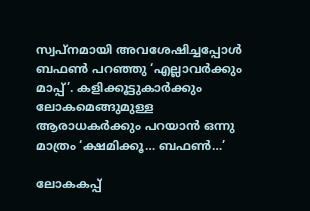സ്വപ്‌നമായി അവശേഷിച്ചപ്പോള്‍ ബഫണ്‍ പറഞ്ഞു ‘എല്ലാവര്‍ക്കും മാപ്പ്’. കളിക്കൂട്ടുകാര്‍ക്കും ലോകമെങ്ങുമുള്ള ആരാധകര്‍ക്കും പറയാന്‍ ഒന്നു മാത്രം ‘ക്ഷമിക്കൂ… ബഫണ്‍…’

ലോകകപ്പ്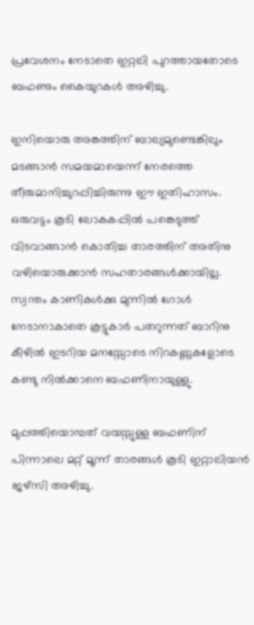പ്രവേശനം നേടാതെ ഇറ്റലി പുറത്തായതോടെ ബഫണും കൈയുറകള്‍ അഴിച്ചു.

ഇനിയൊരു അങ്കത്തിന് ബാല്യമുണ്ടെങ്കിലും മടങ്ങാന്‍ സമയമായെന്ന് നേരത്തെ തീരുമാനിച്ചുറപ്പിച്ചിരുന്നു ഈ ഇതിഹാസം. ഒരുവട്ടം കൂടി ലോകകപ്പില്‍ പങ്കെടുത്ത് വിടവാങ്ങാന്‍ കൊതിച്ച താരത്തിന് അതിനു വഴിയൊരുക്കാന്‍ സഹതാരങ്ങള്‍ക്കായില്ല. സ്വന്തം കാണികള്‍ക്കു മുന്നില്‍ ഗോള്‍ നേടാനാകാതെ കൂട്ടുകാര്‍ പതറുന്നത് ബാറിനു കീഴില്‍ ഇടറിയ മനസ്സോടെ നിറകണ്ണുകളോടെ കണ്ടു നില്‍ക്കാനെ ബഫണിനായുള്ളു.

മുപ്പത്തിയൊമ്പത് വയസ്സുള്ള ബഫണിന് പിന്നാലെ മറ്റ് മൂന്ന് താരങ്ങള്‍ കൂടി ഇറ്റാലിയന്‍ ജഴ്‌സി അഴിച്ചു.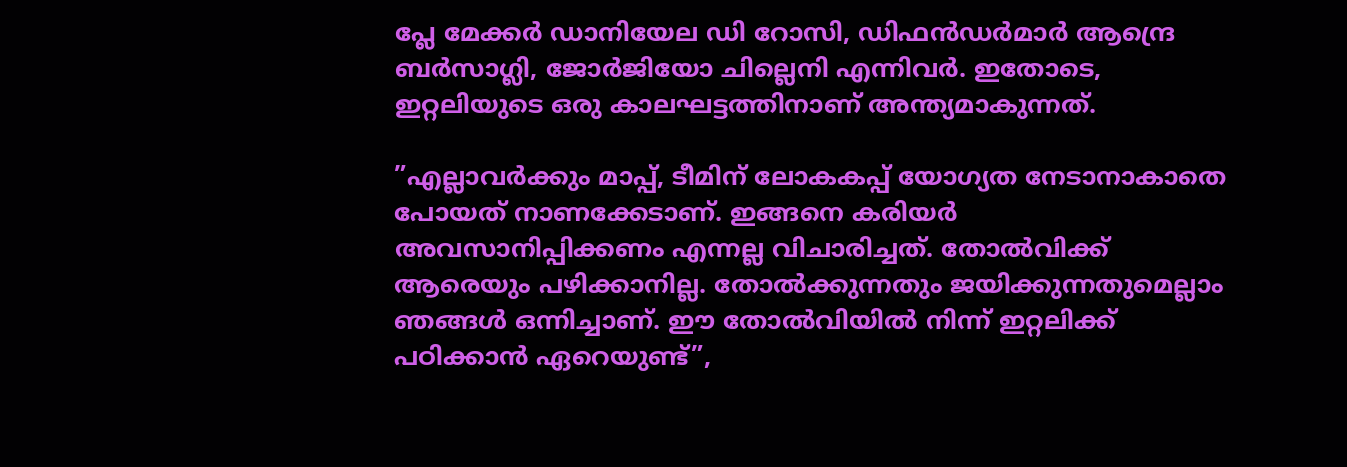പ്ലേ മേക്കര്‍ ഡാനിയേല ഡി റോസി, ഡിഫന്‍ഡര്‍മാര്‍ ആന്ദ്രെ ബര്‍സാഗ്ലി, ജോര്‍ജിയോ ചില്ലെനി എന്നിവര്‍. ഇതോടെ, ഇറ്റലിയുടെ ഒരു കാലഘട്ടത്തിനാണ് അന്ത്യമാകുന്നത്.

”എല്ലാവര്‍ക്കും മാപ്പ്, ടീമിന് ലോകകപ്പ് യോഗ്യത നേടാനാകാതെ പോയത് നാണക്കേടാണ്. ഇങ്ങനെ കരിയര്‍ അവസാനിപ്പിക്കണം എന്നല്ല വിചാരിച്ചത്. തോല്‍വിക്ക് ആരെയും പഴിക്കാനില്ല. തോല്‍ക്കുന്നതും ജയിക്കുന്നതുമെല്ലാം ഞങ്ങള്‍ ഒന്നിച്ചാണ്. ഈ തോല്‍വിയില്‍ നിന്ന് ഇറ്റലിക്ക് പഠിക്കാന്‍ ഏറെയുണ്ട്”,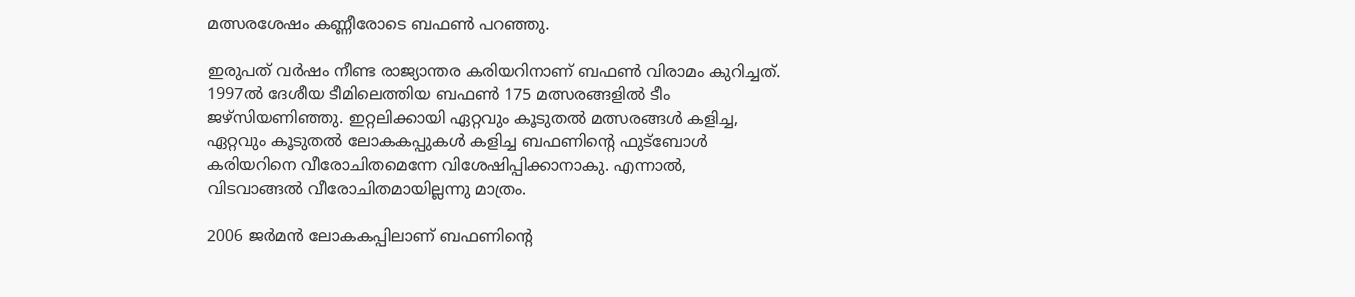മത്സരശേഷം കണ്ണീരോടെ ബഫണ്‍ പറഞ്ഞു.

ഇരുപത് വര്‍ഷം നീണ്ട രാജ്യാന്തര കരിയറിനാണ് ബഫണ്‍ വിരാമം കുറിച്ചത്. 1997ല്‍ ദേശീയ ടീമിലെത്തിയ ബഫണ്‍ 175 മത്സരങ്ങളില്‍ ടീം ജഴ്‌സിയണിഞ്ഞു. ഇറ്റലിക്കായി ഏറ്റവും കൂടുതല്‍ മത്സരങ്ങള്‍ കളിച്ച, ഏറ്റവും കൂടുതല്‍ ലോകകപ്പുകള്‍ കളിച്ച ബഫണിന്റെ ഫുട്‌ബോള്‍ കരിയറിനെ വീരോചിതമെന്നേ വിശേഷിപ്പിക്കാനാകു. എന്നാല്‍, വിടവാങ്ങല്‍ വീരോചിതമായില്ലന്നു മാത്രം.

2006 ജര്‍മന്‍ ലോകകപ്പിലാണ് ബഫണിന്റെ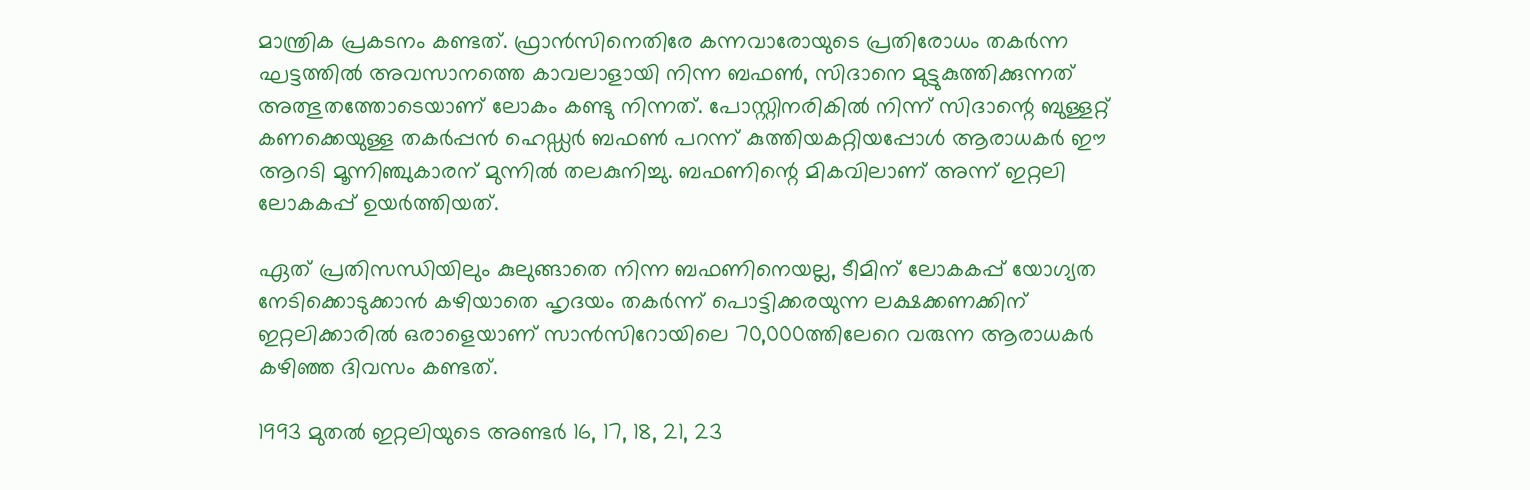മാന്ത്രിക പ്രകടനം കണ്ടത്. ഫ്രാന്‍സിനെതിരേ കന്നവാരോയുടെ പ്രതിരോധം തകര്‍ന്ന ഘട്ടത്തില്‍ അവസാനത്തെ കാവലാളായി നിന്ന ബഫണ്‍, സിദാനെ മുട്ടുകുത്തിക്കുന്നത് അത്ഭുതത്തോടെയാണ് ലോകം കണ്ടു നിന്നത്. പോസ്റ്റിനരികില്‍ നിന്ന് സിദാന്റെ ബുള്ളറ്റ് കണക്കെയുള്ള തകര്‍പ്പന്‍ ഹെഡ്ഡര്‍ ബഫണ്‍ പറന്ന് കുത്തിയകറ്റിയപ്പോള്‍ ആരാധകര്‍ ഈ ആറടി മൂന്നിഞ്ചുകാരന് മുന്നില്‍ തലകുനിച്ചു. ബഫണിന്റെ മികവിലാണ് അന്ന് ഇറ്റലി ലോകകപ്പ് ഉയര്‍ത്തിയത്.

ഏത് പ്രതിസന്ധിയിലും കുലുങ്ങാതെ നിന്ന ബഫണിനെയല്ല, ടീമിന് ലോകകപ്പ് യോഗ്യത നേടിക്കൊടുക്കാന്‍ കഴിയാതെ ഹൃദയം തകര്‍ന്ന് പൊട്ടിക്കരയുന്ന ലക്ഷക്കണക്കിന് ഇറ്റലിക്കാരില്‍ ഒരാളെയാണ് സാന്‍സിറോയിലെ 70,000ത്തിലേറെ വരുന്ന ആരാധകര്‍ കഴിഞ്ഞ ദിവസം കണ്ടത്.

1993 മുതല്‍ ഇറ്റലിയുടെ അണ്ടര്‍ 16, 17, 18, 21, 23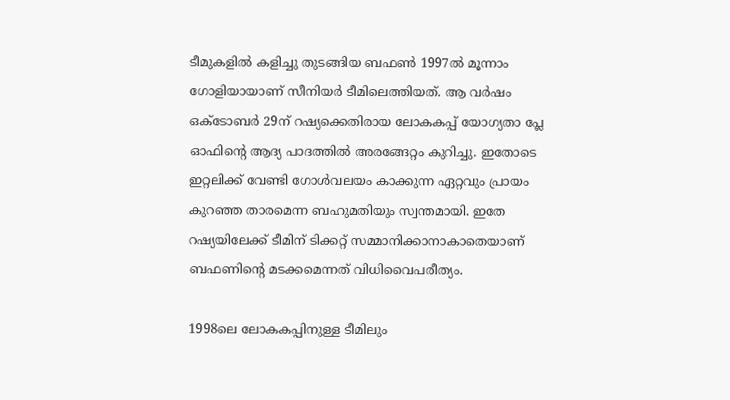ടീമുകളില്‍ കളിച്ചു തുടങ്ങിയ ബഫണ്‍ 1997ല്‍ മൂന്നാം ഗോളിയായാണ് സീനിയര്‍ ടീമിലെത്തിയത്. ആ വര്‍ഷം ഒക്ടോബര്‍ 29ന് റഷ്യക്കെതിരായ ലോകകപ്പ് യോഗ്യതാ പ്ലേ ഓഫിന്റെ ആദ്യ പാദത്തില്‍ അരങ്ങേറ്റം കുറിച്ചു. ഇതോടെ ഇറ്റലിക്ക് വേണ്ടി ഗോള്‍വലയം കാക്കുന്ന ഏറ്റവും പ്രായം കുറഞ്ഞ താരമെന്ന ബഹുമതിയും സ്വന്തമായി. ഇതേ റഷ്യയിലേക്ക് ടീമിന് ടിക്കറ്റ് സമ്മാനിക്കാനാകാതെയാണ് ബഫണിന്റെ മടക്കമെന്നത് വിധിവൈപരീത്യം.

1998ലെ ലോകകപ്പിനുള്ള ടീമിലും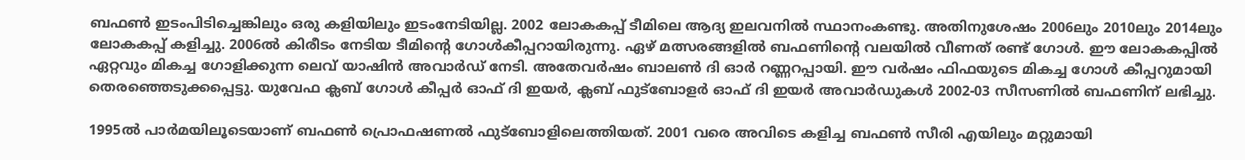ബഫണ്‍ ഇടംപിടിച്ചെങ്കിലും ഒരു കളിയിലും ഇടംനേടിയില്ല. 2002 ലോകകപ്പ് ടീമിലെ ആദ്യ ഇലവനില്‍ സ്ഥാനംകണ്ടു. അതിനുശേഷം 2006ലും 2010ലും 2014ലും ലോകകപ്പ് കളിച്ചു. 2006ല്‍ കിരീടം നേടിയ ടീമിന്റെ ഗോള്‍കീപ്പറായിരുന്നു. ഏഴ് മത്സരങ്ങളില്‍ ബഫണിന്റെ വലയില്‍ വീണത് രണ്ട് ഗോള്‍. ഈ ലോകകപ്പില്‍ ഏറ്റവും മികച്ച ഗോളിക്കുന്ന ലെവ് യാഷിന്‍ അവാര്‍ഡ് നേടി. അതേവര്‍ഷം ബാലണ്‍ ദി ഓര്‍ റണ്ണറപ്പായി. ഈ വര്‍ഷം ഫിഫയുടെ മികച്ച ഗോള്‍ കീപ്പറുമായി തെരഞ്ഞെടുക്കപ്പെട്ടു. യുവേഫ ക്ലബ് ഗോള്‍ കീപ്പര്‍ ഓഫ് ദി ഇയര്‍, ക്ലബ് ഫുട്‌ബോളര്‍ ഓഫ് ദി ഇയര്‍ അവാര്‍ഡുകള്‍ 2002-03 സീസണില്‍ ബഫണിന് ലഭിച്ചു.

1995ല്‍ പാര്‍മയിലൂടെയാണ് ബഫണ്‍ പ്രൊഫഷണല്‍ ഫുട്‌ബോളിലെത്തിയത്. 2001 വരെ അവിടെ കളിച്ച ബഫണ്‍ സീരി എയിലും മറ്റുമായി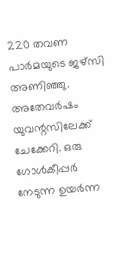220 തവണ പാര്‍മയുടെ ജഴ്‌സി അണിഞ്ഞു. അതേവര്‍ഷം യുവന്റസിലേക്ക് ചേക്കേറി. ഒരു ഗോള്‍കീപ്പര്‍ നേടുന്ന ഉയര്‍ന്ന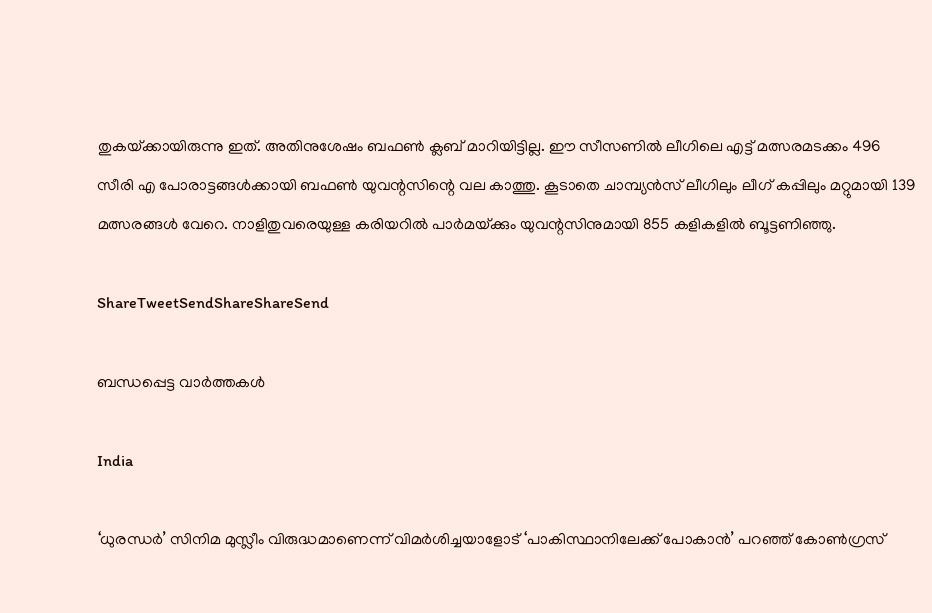തുകയ്‌ക്കായിരുന്നു ഇത്. അതിനുശേഷം ബഫണ്‍ ക്ലബ് മാറിയിട്ടില്ല. ഈ സീസണില്‍ ലീഗിലെ എട്ട് മത്സരമടക്കം 496 സീരി എ പോരാട്ടങ്ങള്‍ക്കായി ബഫണ്‍ യുവന്റസിന്റെ വല കാത്തു. കൂടാതെ ചാമ്പ്യന്‍സ് ലീഗിലും ലീഗ് കപ്പിലും മറ്റുമായി 139 മത്സരങ്ങള്‍ വേറെ. നാളിതുവരെയുള്ള കരിയറില്‍ പാര്‍മയ്‌ക്കും യുവന്റസിനുമായി 855 കളികളില്‍ ബൂട്ടണിഞ്ഞു.

ShareTweetSendShareShareSend

ബന്ധപ്പെട്ട വാര്‍ത്തകള്‍

India

‘ധുരന്ധർ’ സിനിമ മുസ്ലീം വിരുദ്ധമാണെന്ന് വിമർശിച്ചയാളോട് ‘പാകിസ്ഥാനിലേക്ക് പോകാൻ’ പറഞ്ഞ് കോൺഗ്രസ്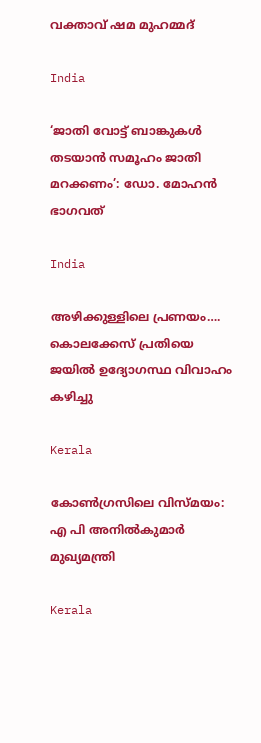വക്താവ് ഷമ മുഹമ്മദ്

India

‘ജാതി വോട്ട് ബാങ്കുകള്‍ തടയാന്‍ സമൂഹം ജാതി മറക്കണം’: ഡോ. മോഹന്‍ ഭാഗവത്

India

അഴിക്കുള്ളിലെ പ്രണയം…. കൊലക്കേസ് പ്രതിയെ ജയിൽ ഉദ്യോഗസ്ഥ വിവാഹം കഴിച്ചു

Kerala

കോണ്‍ഗ്രസിലെ വിസ്മയം: എ പി അനില്‍കുമാര്‍ മുഖ്യമന്ത്രി

Kerala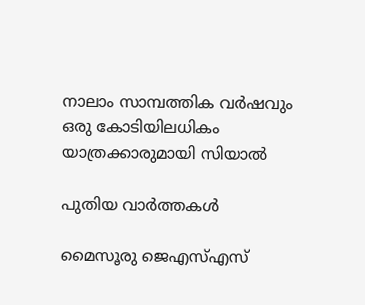നാലാം സാമ്പത്തിക വര്‍ഷവും ഒരു കോടിയിലധികം യാത്രക്കാരുമായി സിയാല്‍

പുതിയ വാര്‍ത്തകള്‍

മൈസൂരു ജെഎസ്എസ്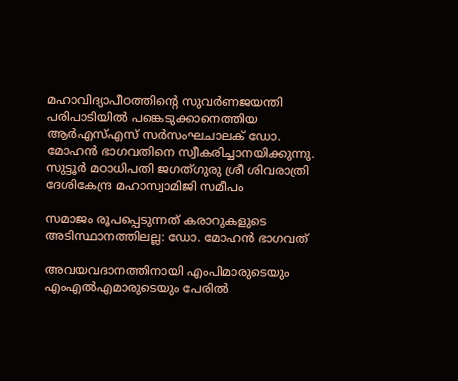മഹാവിദ്യാപീഠത്തിന്റെ സുവര്‍ണജയന്തി പരിപാടിയില്‍ പങ്കെടുക്കാനെത്തിയ ആര്‍എസ്എസ് സര്‍സംഘചാലക് ഡോ. മോഹന്‍ ഭാഗവതിനെ സ്വീകരിച്ചാനയിക്കുന്നു. സുട്ടൂര്‍ മഠാധിപതി ജഗത്ഗുരു ശ്രീ ശിവരാത്രി ദേശികേന്ദ്ര മഹാസ്വാമിജി സമീപം

സമാജം രൂപപ്പെടുന്നത് കരാറുകളുടെ അടിസ്ഥാനത്തിലല്ല: ഡോ. മോഹന്‍ ഭാഗവത്

അവയവദാനത്തിനായി എംപിമാരുടെയും എംഎല്‍എമാരുടെയും പേരിൽ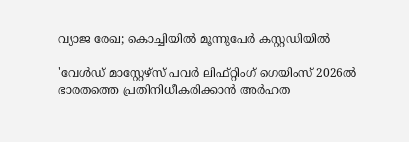വ്യാജ രേഖ; കൊച്ചിയിൽ മൂന്നുപേർ കസ്റ്റഡിയിൽ

'വേള്‍ഡ് മാസ്റ്റേഴ്‌സ് പവര്‍ ലിഫ്റ്റിംഗ് ഗെയിംസ് 2026ല്‍ ഭാരതത്തെ പ്രതിനിധീകരിക്കാന്‍ അര്‍ഹത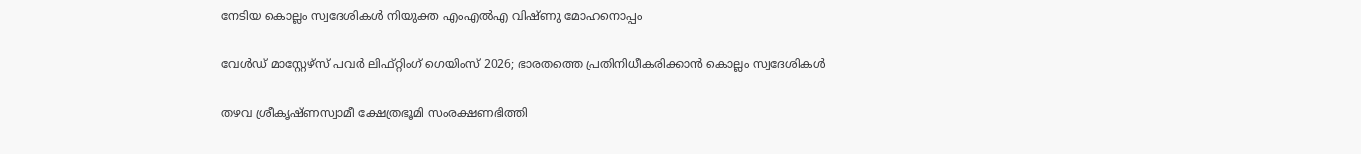നേടിയ കൊല്ലം സ്വദേശികള്‍ നിയുക്ത എംഎല്‍എ വിഷ്ണു മോഹനൊപ്പം

വേള്‍ഡ് മാസ്റ്റേഴ്‌സ് പവര്‍ ലിഫ്റ്റിംഗ് ഗെയിംസ് 2026; ഭാരതത്തെ പ്രതിനിധീകരിക്കാന്‍ കൊല്ലം സ്വദേശികള്‍

തഴവ ശ്രീകൃഷ്ണസ്വാമീ ക്ഷേത്രഭൂമി സംരക്ഷണഭിത്തി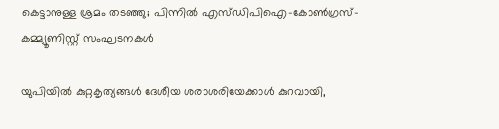കെട്ടാനുള്ള ശ്രമം തടഞ്ഞു; പിന്നില്‍ എസ്ഡിപിഐ-കോണ്‍ഗ്രസ്-കമ്മ്യൂണിസ്റ്റ് സംഘടനകള്‍

യു‌പിയിൽ കുറ്റകൃത്യങ്ങൾ ദേശീയ ശരാശരിയേക്കാൾ കുറവായി,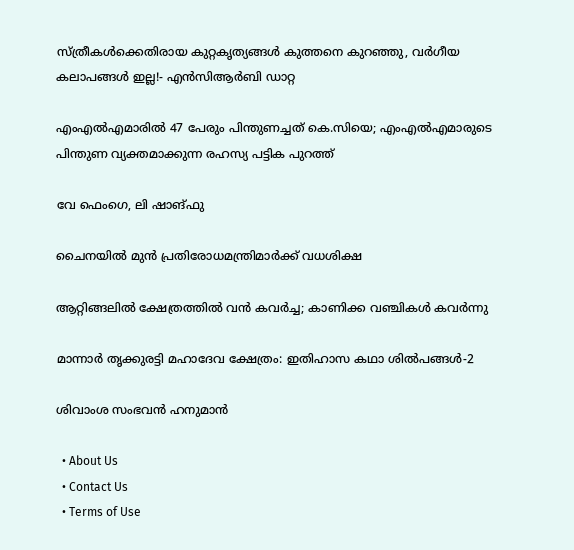സ്ത്രീകൾക്കെതിരായ കുറ്റകൃത്യങ്ങൾ കുത്തനെ കുറഞ്ഞു, വർഗീയ കലാപങ്ങൾ ഇല്ല!- എൻ‌സി‌ആർ‌ബി ഡാറ്റ

എംഎൽഎമാരിൽ 47 പേരും പിന്തുണച്ചത് കെ.സിയെ; എംഎൽഎമാരുടെ പിന്തുണ വ്യക്തമാക്കുന്ന രഹസ്യ പട്ടിക പുറത്ത്

വേ ഫെംഗെ, ലി ഷാങ്ഫു

ചൈനയില്‍ മുന്‍ പ്രതിരോധമന്ത്രിമാര്‍ക്ക് വധശിക്ഷ

ആറ്റിങ്ങലിൽ ക്ഷേത്രത്തിൽ വൻ കവർച്ച; കാണിക്ക വഞ്ചികൾ കവർന്നു

മാന്നാര്‍ തൃക്കുരട്ടി മഹാദേവ ക്ഷേത്രം: ഇതിഹാസ കഥാ ശില്‍പങ്ങള്‍-2

ശിവാംശ സംഭവന്‍ ഹനുമാന്‍

  • About Us
  • Contact Us
  • Terms of Use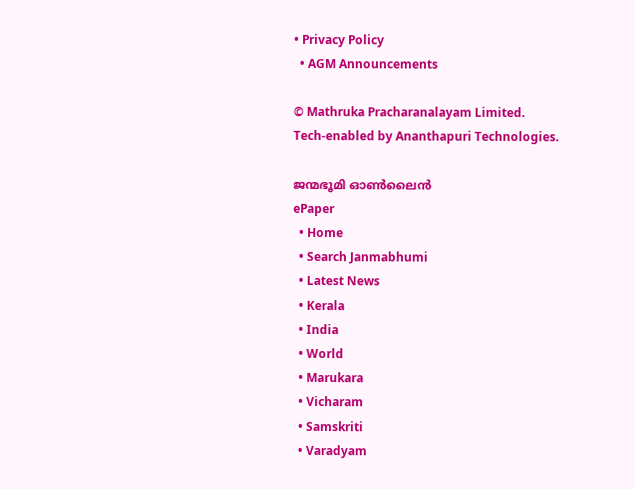• Privacy Policy
  • AGM Announcements

© Mathruka Pracharanalayam Limited.
Tech-enabled by Ananthapuri Technologies.

ജന്മഭൂമി ഓണ്‍ലൈന്‍
ePaper
  • Home
  • Search Janmabhumi
  • Latest News
  • Kerala
  • India
  • World
  • Marukara
  • Vicharam
  • Samskriti
  • Varadyam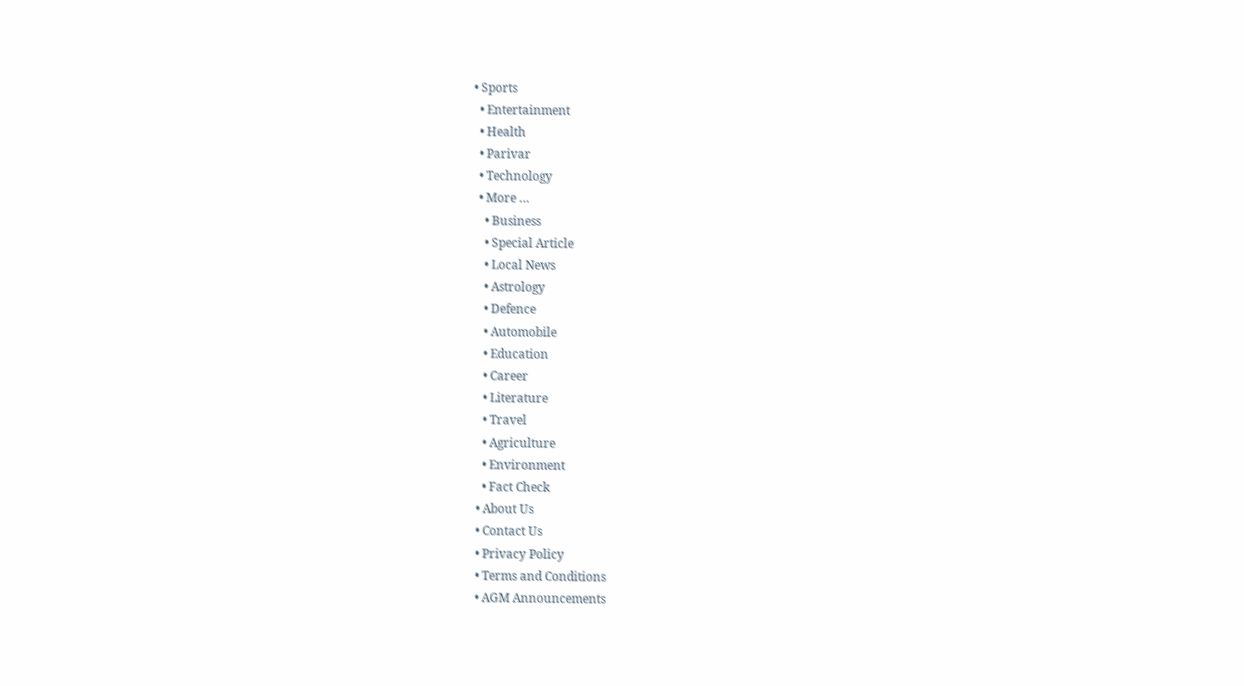• Sports
  • Entertainment
  • Health
  • Parivar
  • Technology
  • More …
    • Business
    • Special Article
    • Local News
    • Astrology
    • Defence
    • Automobile
    • Education
    • Career
    • Literature
    • Travel
    • Agriculture
    • Environment
    • Fact Check
  • About Us
  • Contact Us
  • Privacy Policy
  • Terms and Conditions
  • AGM Announcements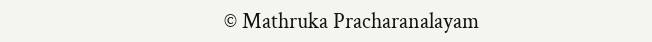© Mathruka Pracharanalayam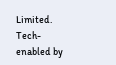Limited.
Tech-enabled by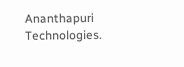Ananthapuri Technologies.